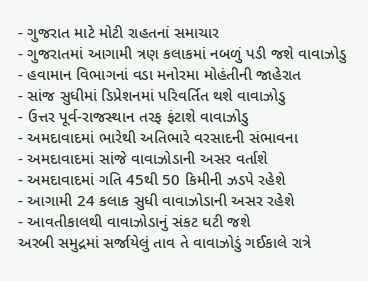- ગુજરાત માટે મોટી રાહતનાં સમાચાર
- ગુજરાતમાં આગામી ત્રણ કલાકમાં નબળું પડી જશે વાવાઝોડુ
- હવામાન વિભાગનાં વડા મનોરમા મોહંતીની જાહેરાત
- સાંજ સુધીમાં ડિપ્રેશનમાં પરિવર્તિત થશે વાવાઝોડુ
- ઉત્તર પૂર્વ-રાજસ્થાન તરફ ફંટાશે વાવાઝોડુ
- અમદાવાદમાં ભારેથી અતિભારે વરસાદની સંભાવના
- અમદાવાદમાં સાંજે વાવાઝોડાની અસર વર્તાશે
- અમદાવાદમાં ગતિ 45થી 50 કિમીની ઝડપે રહેશે
- આગામી 24 કલાક સુધી વાવાઝોડાની અસર રહેશે
- આવતીકાલથી વાવાઝોડાનું સંકટ ઘટી જશે
અરબી સમુદ્રમાં સર્જાયેલું તાવ તે વાવાઝોડું ગઈકાલે રાત્રે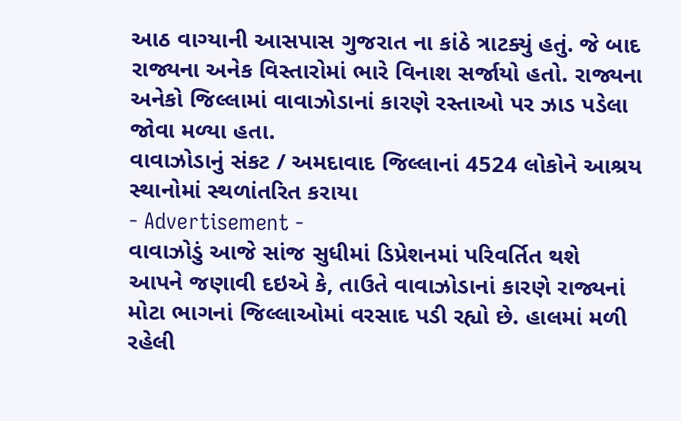આઠ વાગ્યાની આસપાસ ગુજરાત ના કાંઠે ત્રાટક્યું હતું. જે બાદ રાજ્યના અનેક વિસ્તારોમાં ભારે વિનાશ સર્જાયો હતો. રાજ્યના અનેકો જિલ્લામાં વાવાઝોડાનાં કારણે રસ્તાઓ પર ઝાડ પડેલા જોવા મળ્યા હતા.
વાવાઝોડાનું સંકટ / અમદાવાદ જિલ્લાનાં 4524 લોકોને આશ્રય સ્થાનોમાં સ્થળાંતરિત કરાયા
- Advertisement -
વાવાઝોડું આજે સાંજ સુધીમાં ડિપ્રેશનમાં પરિવર્તિત થશે
આપને જણાવી દઇએ કે, તાઉતે વાવાઝોડાનાં કારણે રાજ્યનાં મોટા ભાગનાં જિલ્લાઓમાં વરસાદ પડી રહ્યો છે. હાલમાં મળી રહેલી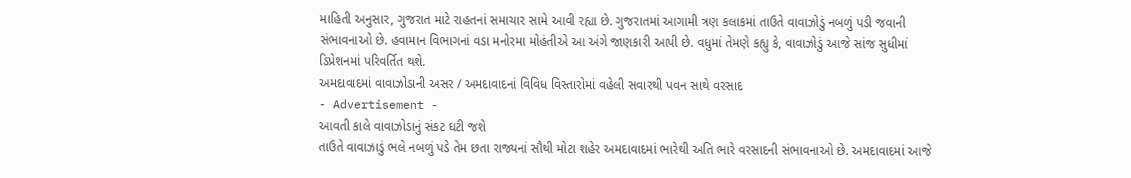માહિતી અનુસાર, ગુજરાત માટે રાહતનાં સમાચાર સામે આવી રહ્યા છે. ગુજરાતમાં આગામી ત્રણ કલાકમાં તાઉતે વાવાઝોડું નબળું પડી જવાની સંભાવનાઓ છે. હવામાન વિભાગનાં વડા મનોરમા મોહંતીએ આ અંગે જાણકારી આપી છે. વધુમાં તેમણે કહ્યુ કે, વાવાઝોડું આજે સાંજ સુધીમાં ડિપ્રેશનમાં પરિવર્તિત થશે.
અમદાવાદમાં વાવાઝોડાની અસર / અમદાવાદનાં વિવિધ વિસ્તારોમાં વહેલી સવારથી પવન સાથે વરસાદ
- Advertisement -
આવતી કાલે વાવાઝોડાનું સંકટ ઘટી જશે
તાઉતે વાવાઝાડું ભલે નબળું પડે તેમ છતા રાજ્યનાં સૌથી મોટા શહેર અમદાવાદમાં ભારેથી અતિ ભારે વરસાદની સંભાવનાઓ છે. અમદાવાદમાં આજે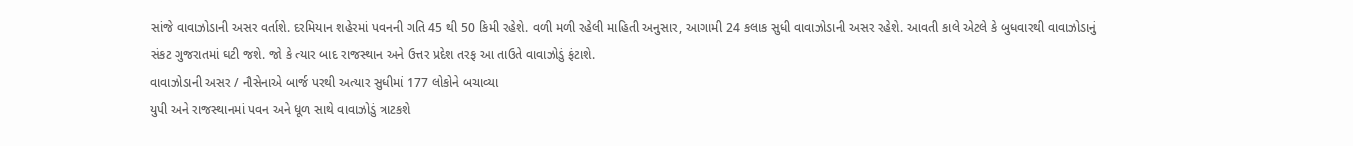સાંજે વાવાઝોડાની અસર વર્તાશે. દરમિયાન શહેરમાં પવનની ગતિ 45 થી 50 કિમી રહેશે. વળી મળી રહેલી માહિતી અનુસાર, આગામી 24 કલાક સુધી વાવાઝોડાની અસર રહેશે. આવતી કાલે એટલે કે બુધવારથી વાવાઝોડાનું સંકટ ગુજરાતમાં ઘટી જશે. જો કે ત્યાર બાદ રાજસ્થાન અને ઉત્તર પ્રદેશ તરફ આ તાઉતે વાવાઝોડું ફંટાશે.
વાવાઝોડાની અસર / નૌસેનાએ બાર્જ પરથી અત્યાર સુધીમાં 177 લોકોને બચાવ્યા
યુપી અને રાજસ્થાનમાં પવન અને ધૂળ સાથે વાવાઝોડું ત્રાટકશે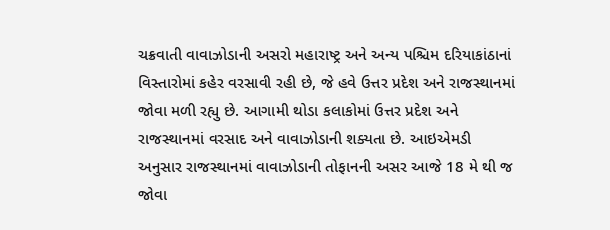ચક્રવાતી વાવાઝોડાની અસરો મહારાષ્ટ્ર અને અન્ય પશ્ચિમ દરિયાકાંઠાનાં વિસ્તારોમાં કહેર વરસાવી રહી છે, જે હવે ઉત્તર પ્રદેશ અને રાજસ્થાનમાં જોવા મળી રહ્યુ છે. આગામી થોડા કલાકોમાં ઉત્તર પ્રદેશ અને રાજસ્થાનમાં વરસાદ અને વાવાઝોડાની શક્યતા છે. આઇએમડી અનુસાર રાજસ્થાનમાં વાવાઝોડાની તોફાનની અસર આજે 18 મે થી જ જોવા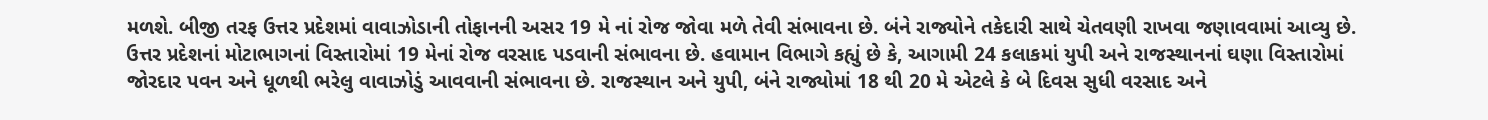મળશે. બીજી તરફ ઉત્તર પ્રદેશમાં વાવાઝોડાની તોફાનની અસર 19 મે નાં રોજ જોવા મળે તેવી સંભાવના છે. બંને રાજ્યોને તકેદારી સાથે ચેતવણી રાખવા જણાવવામાં આવ્યુ છે. ઉત્તર પ્રદેશનાં મોટાભાગનાં વિસ્તારોમાં 19 મેનાં રોજ વરસાદ પડવાની સંભાવના છે. હવામાન વિભાગે કહ્યું છે કે, આગામી 24 કલાકમાં યુપી અને રાજસ્થાનનાં ઘણા વિસ્તારોમાં જોરદાર પવન અને ધૂળથી ભરેલુ વાવાઝોડું આવવાની સંભાવના છે. રાજસ્થાન અને યુપી, બંને રાજ્યોમાં 18 થી 20 મે એટલે કે બે દિવસ સુધી વરસાદ અને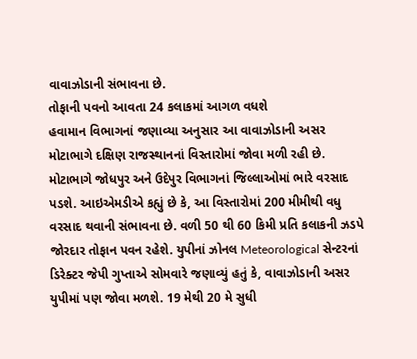વાવાઝોડાની સંભાવના છે.
તોફાની પવનો આવતા 24 કલાકમાં આગળ વધશે
હવામાન વિભાગનાં જણાવ્યા અનુસાર આ વાવાઝોડાની અસર મોટાભાગે દક્ષિણ રાજસ્થાનનાં વિસ્તારોમાં જોવા મળી રહી છે. મોટાભાગે જોધપુર અને ઉદેપુર વિભાગનાં જિલ્લાઓમાં ભારે વરસાદ પડશે. આઇએમડીએ કહ્યું છે કે, આ વિસ્તારોમાં 200 મીમીથી વધુ વરસાદ થવાની સંભાવના છે. વળી 50 થી 60 કિમી પ્રતિ કલાકની ઝડપે જોરદાર તોફાન પવન રહેશે. યુપીનાં ઝોનલ Meteorological સેન્ટરનાં ડિરેક્ટર જેપી ગુપ્તાએ સોમવારે જણાવ્યું હતું કે, વાવાઝોડાની અસર યુપીમાં પણ જોવા મળશે. 19 મેથી 20 મે સુધી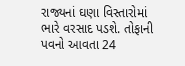રાજ્યનાં ઘણા વિસ્તારોમાં ભારે વરસાદ પડશે. તોફાની પવનો આવતા 24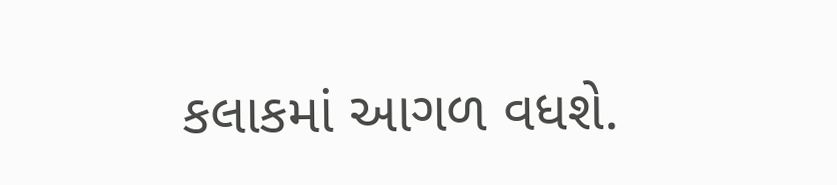કલાકમાં આગળ વધશે.